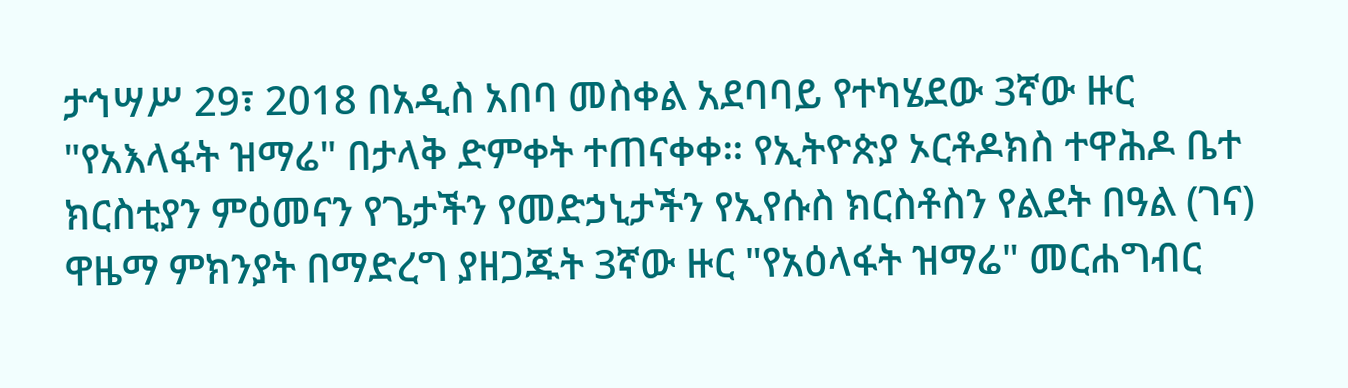ታኅሣሥ 29፣ 2018 በአዲስ አበባ መስቀል አደባባይ የተካሄደው 3ኛው ዙር "የአእላፋት ዝማሬ" በታላቅ ድምቀት ተጠናቀቀ። የኢትዮጵያ ኦርቶዶክስ ተዋሕዶ ቤተ ክርስቲያን ምዕመናን የጌታችን የመድኃኒታችን የኢየሱስ ክርስቶስን የልደት በዓል (ገና) ዋዜማ ምክንያት በማድረግ ያዘጋጁት 3ኛው ዙር "የአዕላፋት ዝማሬ" መርሐግብር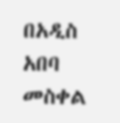በአዲስ አበባ መስቀል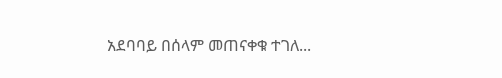አደባባይ በሰላም መጠናቀቁ ተገለ...